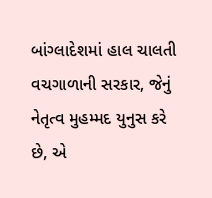બાંગ્લાદેશમાં હાલ ચાલતી વચગાળાની સરકાર, જેનું નેતૃત્વ મુહમ્મદ યુનુસ કરે છે, એ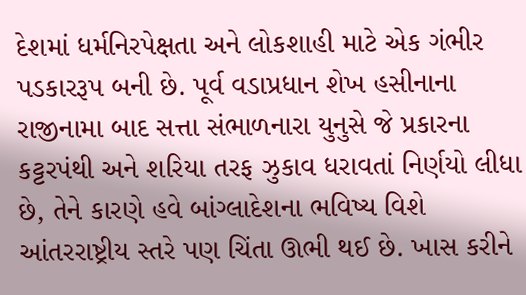દેશમાં ધર્મનિરપેક્ષતા અને લોકશાહી માટે એક ગંભીર પડકારરૂપ બની છે. પૂર્વ વડાપ્રધાન શેખ હસીનાના રાજીનામા બાદ સત્તા સંભાળનારા યુનુસે જે પ્રકારના કટ્ટરપંથી અને શરિયા તરફ ઝુકાવ ધરાવતાં નિર્ણયો લીધા છે, તેને કારણે હવે બાંગ્લાદેશના ભવિષ્ય વિશે આંતરરાષ્ટ્રીય સ્તરે પણ ચિંતા ઊભી થઈ છે. ખાસ કરીને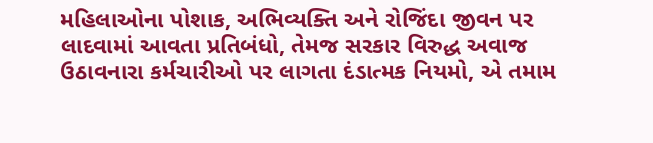મહિલાઓના પોશાક, અભિવ્યક્તિ અને રોજિંદા જીવન પર લાદવામાં આવતા પ્રતિબંધો, તેમજ સરકાર વિરુદ્ધ અવાજ ઉઠાવનારા કર્મચારીઓ પર લાગતા દંડાત્મક નિયમો, એ તમામ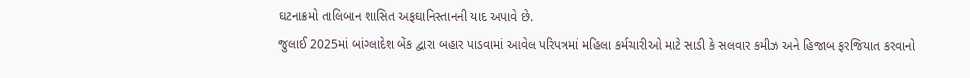ઘટનાક્રમો તાલિબાન શાસિત અફઘાનિસ્તાનની યાદ અપાવે છે.
જુલાઈ 2025માં બાંગ્લાદેશ બેંક દ્વારા બહાર પાડવામાં આવેલ પરિપત્રમાં મહિલા કર્મચારીઓ માટે સાડી કે સલવાર કમીઝ અને હિજાબ ફરજિયાત કરવાનો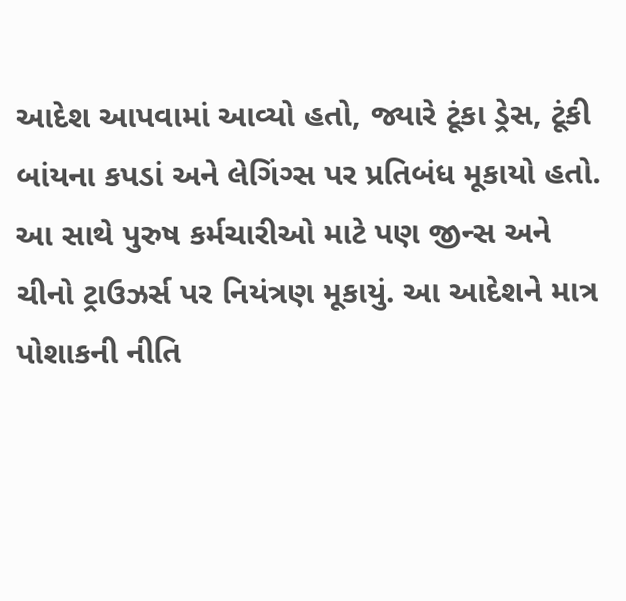આદેશ આપવામાં આવ્યો હતો, જ્યારે ટૂંકા ડ્રેસ, ટૂંકી બાંયના કપડાં અને લેગિંગ્સ પર પ્રતિબંધ મૂકાયો હતો. આ સાથે પુરુષ કર્મચારીઓ માટે પણ જીન્સ અને ચીનો ટ્રાઉઝર્સ પર નિયંત્રણ મૂકાયું. આ આદેશને માત્ર પોશાકની નીતિ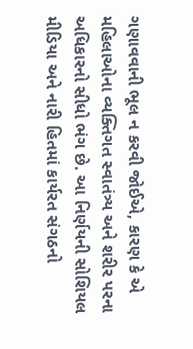ગણાવવાની ભૂલ ન કરવી જોઈએ, કારણ કે એ મહિલાઓના વ્યક્તિગત સ્વાતંત્ર્ય અને શરીર પરના અધિકારનો સીધો ભંગ છે. આ નિર્ણયની સોશિયલ મીડિયા અને નારી હિતમાં કાર્યરત સંગઠનો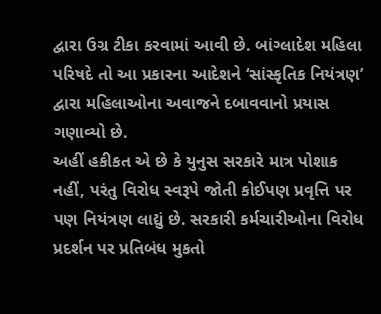દ્વારા ઉગ્ર ટીકા કરવામાં આવી છે. બાંગ્લાદેશ મહિલા પરિષદે તો આ પ્રકારના આદેશને ‘સાંસ્કૃતિક નિયંત્રણ’ દ્વારા મહિલાઓના અવાજને દબાવવાનો પ્રયાસ ગણાવ્યો છે.
અહીં હકીકત એ છે કે યુનુસ સરકારે માત્ર પોશાક નહીં, પરંતુ વિરોધ સ્વરૂપે જોતી કોઈપણ પ્રવૃત્તિ પર પણ નિયંત્રણ લાદ્યું છે. સરકારી કર્મચારીઓના વિરોધ પ્રદર્શન પર પ્રતિબંધ મુકતો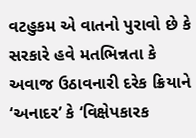વટહુકમ એ વાતનો પુરાવો છે કે સરકારે હવે મતભિન્નતા કે અવાજ ઉઠાવનારી દરેક ક્રિયાને ‘અનાદર’ કે ‘વિક્ષેપકારક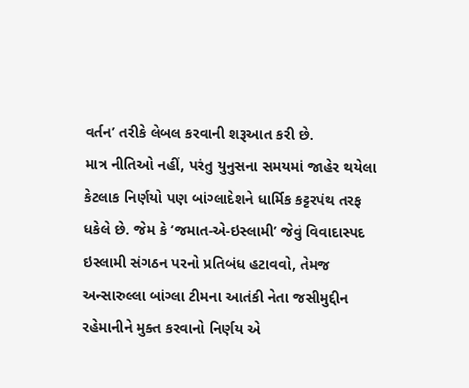વર્તન’ તરીકે લેબલ કરવાની શરૂઆત કરી છે.
માત્ર નીતિઓ નહીં, પરંતુ યુનુસના સમયમાં જાહેર થયેલા કેટલાક નિર્ણયો પણ બાંગ્લાદેશને ધાર્મિક કટ્ટરપંથ તરફ ધકેલે છે. જેમ કે ‘જમાત-એ-ઇસ્લામી’ જેવું વિવાદાસ્પદ ઇસ્લામી સંગઠન પરનો પ્રતિબંધ હટાવવો, તેમજ અન્સારુલ્લા બાંગ્લા ટીમના આતંકી નેતા જસીમુદ્દીન રહેમાનીને મુક્ત કરવાનો નિર્ણય એ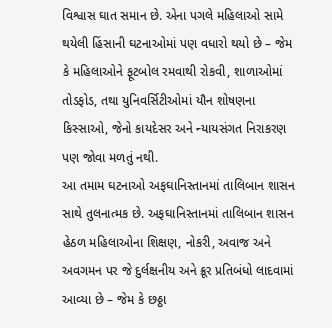વિશ્વાસ ઘાત સમાન છે. એના પગલે મહિલાઓ સામે થયેલી હિંસાની ઘટનાઓમાં પણ વધારો થયો છે – જેમ કે મહિલાઓને ફૂટબોલ રમવાથી રોકવી, શાળાઓમાં તોડફોડ, તથા યુનિવર્સિટીઓમાં યૌન શોષણના કિસ્સાઓ, જેનો કાયદેસર અને ન્યાયસંગત નિરાકરણ પણ જોવા મળતું નથી.
આ તમામ ઘટનાઓ અફઘાનિસ્તાનમાં તાલિબાન શાસન સાથે તુલનાત્મક છે. અફઘાનિસ્તાનમાં તાલિબાન શાસન હેઠળ મહિલાઓના શિક્ષણ, નોકરી, અવાજ અને અવગમન પર જે દુર્લક્ષનીય અને ક્રૂર પ્રતિબંધો લાદવામાં આવ્યા છે – જેમ કે છઠ્ઠા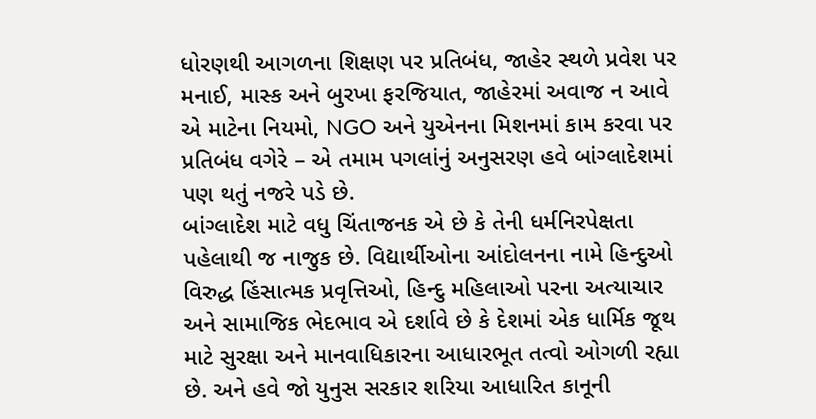ધોરણથી આગળના શિક્ષણ પર પ્રતિબંધ, જાહેર સ્થળે પ્રવેશ પર મનાઈ, માસ્ક અને બુરખા ફરજિયાત, જાહેરમાં અવાજ ન આવે એ માટેના નિયમો, NGO અને યુએનના મિશનમાં કામ કરવા પર પ્રતિબંધ વગેરે – એ તમામ પગલાંનું અનુસરણ હવે બાંગ્લાદેશમાં પણ થતું નજરે પડે છે.
બાંગ્લાદેશ માટે વધુ ચિંતાજનક એ છે કે તેની ધર્મનિરપેક્ષતા પહેલાથી જ નાજુક છે. વિદ્યાર્થીઓના આંદોલનના નામે હિન્દુઓ વિરુદ્ધ હિંસાત્મક પ્રવૃત્તિઓ, હિન્દુ મહિલાઓ પરના અત્યાચાર અને સામાજિક ભેદભાવ એ દર્શાવે છે કે દેશમાં એક ધાર્મિક જૂથ માટે સુરક્ષા અને માનવાધિકારના આધારભૂત તત્વો ઓગળી રહ્યા છે. અને હવે જો યુનુસ સરકાર શરિયા આધારિત કાનૂની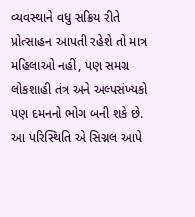વ્યવસ્થાને વધુ સક્રિય રીતે પ્રોત્સાહન આપતી રહેશે તો માત્ર મહિલાઓ નહીં, પણ સમગ્ર લોકશાહી તંત્ર અને અલ્પસંખ્યકો પણ દમનનો ભોગ બની શકે છે.
આ પરિસ્થિતિ એ સિગ્નલ આપે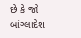છે કે જો બાંગ્લાદેશ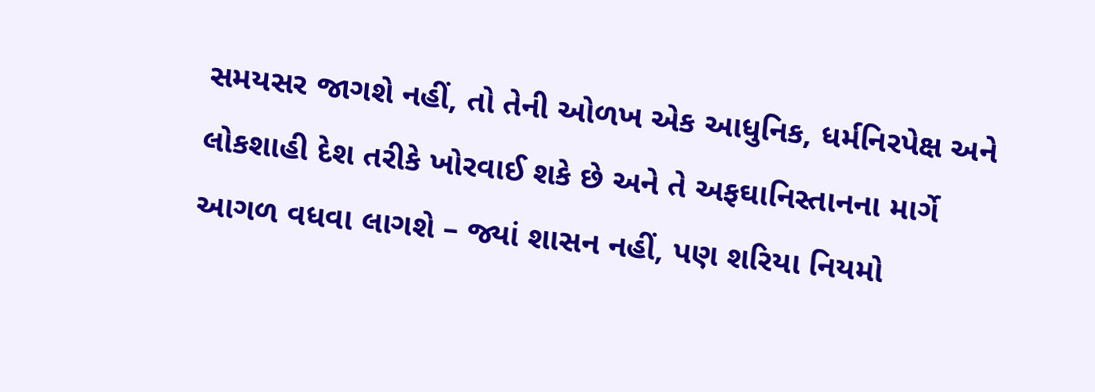સમયસર જાગશે નહીં, તો તેની ઓળખ એક આધુનિક, ધર્મનિરપેક્ષ અને લોકશાહી દેશ તરીકે ખોરવાઈ શકે છે અને તે અફઘાનિસ્તાનના માર્ગે આગળ વધવા લાગશે – જ્યાં શાસન નહીં, પણ શરિયા નિયમો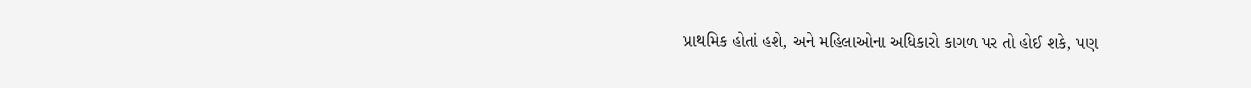પ્રાથમિક હોતાં હશે, અને મહિલાઓના અધિકારો કાગળ પર તો હોઈ શકે, પણ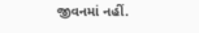જીવનમાં નહીં.